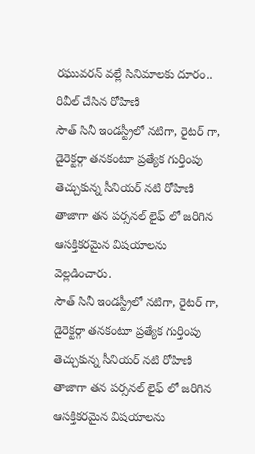రఘువరన్ వల్లే సినిమాలకు దూరం.. రివీల్ చేసిన రోహిణి
సౌత్ సినీ ఇండస్ట్రీలో నటిగా, రైటర్ గా, డైరెక్టర్గా తనకంటూ ప్రత్యేక గుర్తింపు తెచ్చుకున్న సీనియర్ నటి రోహిణి తాజాగా తన పర్సనల్ లైఫ్ లో జరిగిన ఆసక్తికరమైన విషయాలను వెల్లడించారు.
సౌత్ సినీ ఇండస్ట్రీలో నటిగా, రైటర్ గా, డైరెక్టర్గా తనకంటూ ప్రత్యేక గుర్తింపు తెచ్చుకున్న సీనియర్ నటి రోహిణి తాజాగా తన పర్సనల్ లైఫ్ లో జరిగిన ఆసక్తికరమైన విషయాలను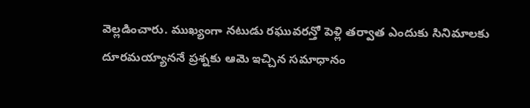వెల్లడించారు. ముఖ్యంగా నటుడు రఘువరన్తో పెళ్లి తర్వాత ఎందుకు సినిమాలకు దూరమయ్యాననే ప్రశ్నకు ఆమె ఇచ్చిన సమాధానం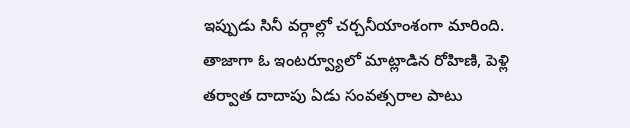ఇప్పుడు సినీ వర్గాల్లో చర్చనీయాంశంగా మారింది. తాజాగా ఓ ఇంటర్వ్యూలో మాట్లాడిన రోహిణి, పెళ్లి తర్వాత దాదాపు ఏడు సంవత్సరాల పాటు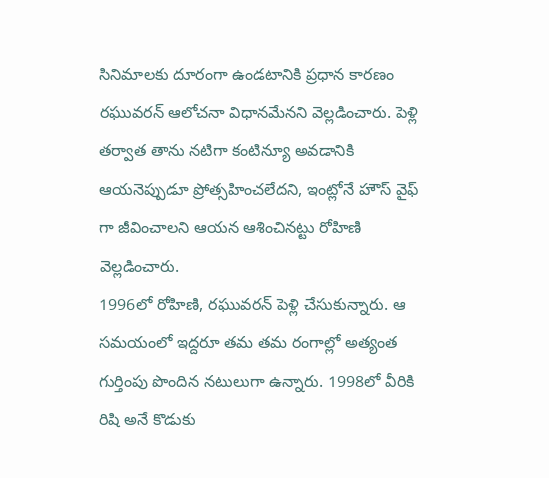సినిమాలకు దూరంగా ఉండటానికి ప్రధాన కారణం రఘువరన్ ఆలోచనా విధానమేనని వెల్లడించారు. పెళ్లి తర్వాత తాను నటిగా కంటిన్యూ అవడానికి ఆయనెప్పుడూ ప్రోత్సహించలేదని, ఇంట్లోనే హౌస్ వైఫ్ గా జీవించాలని ఆయన ఆశించినట్టు రోహిణి వెల్లడించారు.
1996లో రోహిణి, రఘువరన్ పెళ్లి చేసుకున్నారు. ఆ సమయంలో ఇద్దరూ తమ తమ రంగాల్లో అత్యంత గుర్తింపు పొందిన నటులుగా ఉన్నారు. 1998లో వీరికి రిషి అనే కొడుకు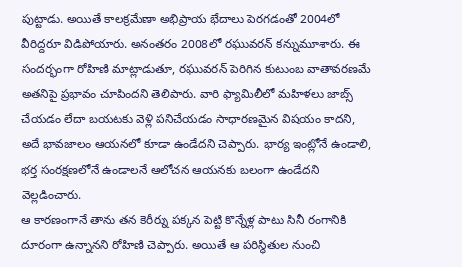పుట్టాడు. అయితే కాలక్రమేణా అభిప్రాయ భేదాలు పెరగడంతో 2004లో వీరిద్దరూ విడిపోయారు. అనంతరం 2008లో రఘువరన్ కన్నుమూశారు. ఈ సందర్భంగా రోహిణి మాట్లాడుతూ, రఘువరన్ పెరిగిన కుటుంబ వాతావరణమే అతనిపై ప్రభావం చూపిందని తెలిపారు. వారి ఫ్యామిలీలో మహిళలు జాబ్స్ చేయడం లేదా బయటకు వెళ్లి పనిచేయడం సాధారణమైన విషయం కాదని, అదే భావజాలం ఆయనలో కూడా ఉండేదని చెప్పారు. భార్య ఇంట్లోనే ఉండాలి, భర్త సంరక్షణలోనే ఉండాలనే ఆలోచన ఆయనకు బలంగా ఉండేదని వెల్లడించారు.
ఆ కారణంగానే తాను తన కెరీర్ను పక్కన పెట్టి కొన్నేళ్ల పాటు సినీ రంగానికి దూరంగా ఉన్నానని రోహిణి చెప్పారు. అయితే ఆ పరిస్థితుల నుంచి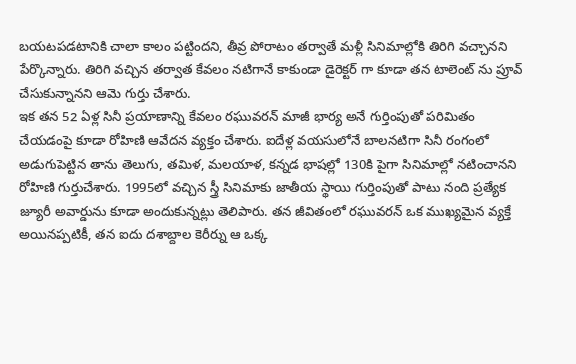బయటపడటానికి చాలా కాలం పట్టిందని, తీవ్ర పోరాటం తర్వాతే మళ్లీ సినిమాల్లోకి తిరిగి వచ్చానని పేర్కొన్నారు. తిరిగి వచ్చిన తర్వాత కేవలం నటిగానే కాకుండా డైరెక్టర్ గా కూడా తన టాలెంట్ ను ప్రూవ్ చేసుకున్నానని ఆమె గుర్తు చేశారు.
ఇక తన 52 ఏళ్ల సినీ ప్రయాణాన్ని కేవలం రఘువరన్ మాజీ భార్య అనే గుర్తింపుతో పరిమితం చేయడంపై కూడా రోహిణి ఆవేదన వ్యక్తం చేశారు. ఐదేళ్ల వయసులోనే బాలనటిగా సినీ రంగంలో అడుగుపెట్టిన తాను తెలుగు, తమిళ, మలయాళ, కన్నడ భాషల్లో 130కి పైగా సినిమాల్లో నటించానని రోహిణి గుర్తుచేశారు. 1995లో వచ్చిన స్త్రీ సినిమాకు జాతీయ స్థాయి గుర్తింపుతో పాటు నంది ప్రత్యేక జ్యూరీ అవార్డును కూడా అందుకున్నట్లు తెలిపారు. తన జీవితంలో రఘువరన్ ఒక ముఖ్యమైన వ్యక్తే అయినప్పటికీ, తన ఐదు దశాబ్దాల కెరీర్ను ఆ ఒక్క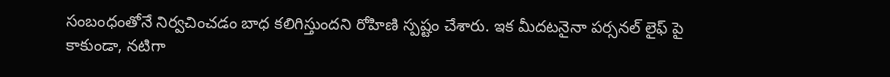సంబంధంతోనే నిర్వచించడం బాధ కలిగిస్తుందని రోహిణి స్పష్టం చేశారు. ఇక మీదటనైనా పర్సనల్ లైఫ్ పై కాకుండా, నటిగా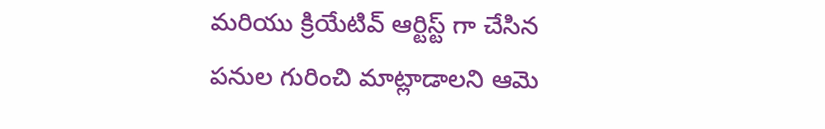మరియు క్రియేటివ్ ఆర్టిస్ట్ గా చేసిన పనుల గురించి మాట్లాడాలని ఆమె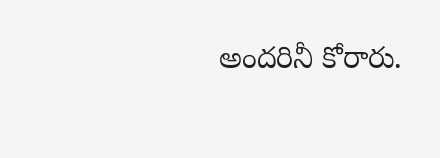అందరినీ కోరారు.